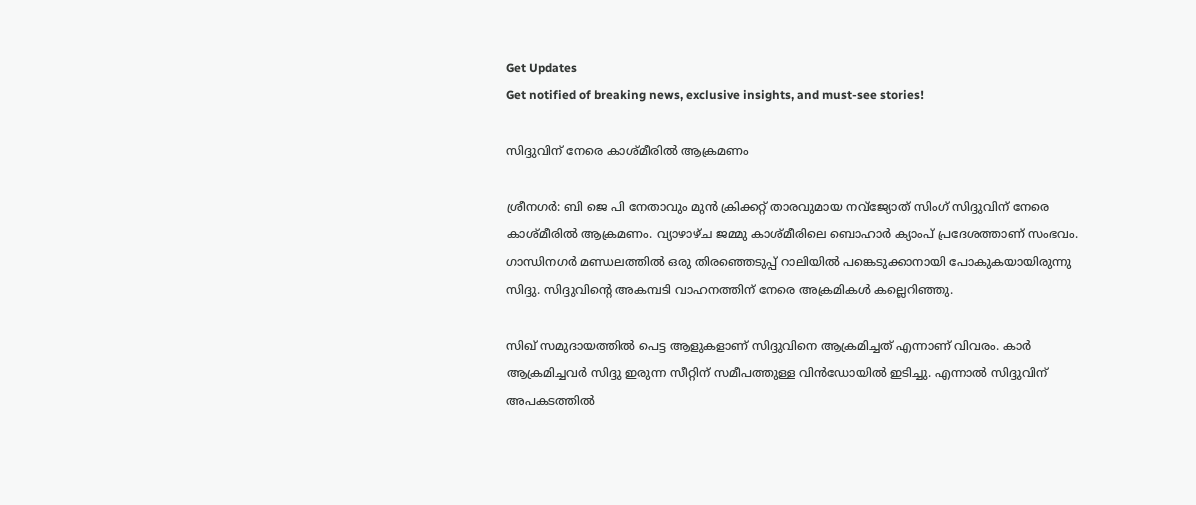Get Updates
Get notified of breaking news, exclusive insights, and must-see stories!

സിദ്ദുവിന് നേരെ കാശ്മീരില്‍ ആക്രമണം

ശ്രീനഗര്‍: ബി ജെ പി നേതാവും മുന്‍ ക്രിക്കറ്റ് താരവുമായ നവ്‌ജ്യോത് സിംഗ് സിദ്ദുവിന് നേരെ കാശ്മീരില്‍ ആക്രമണം. വ്യാഴാഴ്ച ജമ്മു കാശ്മീരിലെ ബൊഹാര്‍ ക്യാംപ് പ്രദേശത്താണ് സംഭവം. ഗാന്ധിനഗര്‍ മണ്ഡലത്തില്‍ ഒരു തിരഞ്ഞെടുപ്പ് റാലിയില്‍ പങ്കെടുക്കാനായി പോകുകയായിരുന്നു സിദ്ദു. സിദ്ദുവിന്റെ അകമ്പടി വാഹനത്തിന് നേരെ അക്രമികള്‍ കല്ലെറിഞ്ഞു.

സിഖ് സമുദായത്തില്‍ പെട്ട ആളുകളാണ് സിദ്ദുവിനെ ആക്രമിച്ചത് എന്നാണ് വിവരം. കാര്‍ ആക്രമിച്ചവര്‍ സിദ്ദു ഇരുന്ന സീറ്റിന് സമീപത്തുള്ള വിന്‍ഡോയില്‍ ഇടിച്ചു. എന്നാല്‍ സിദ്ദുവിന് അപകടത്തില്‍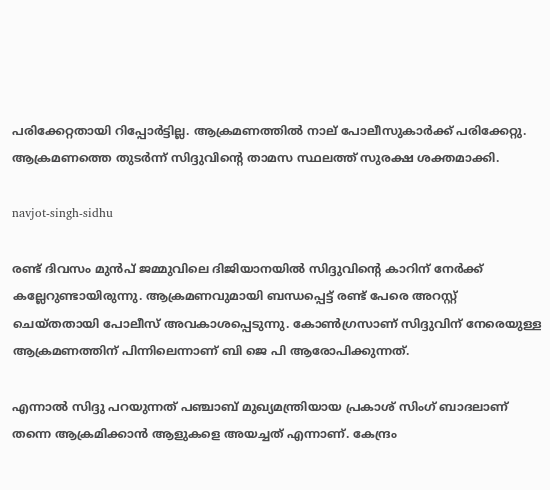പരിക്കേറ്റതായി റിപ്പോര്‍ട്ടില്ല. ആക്രമണത്തില്‍ നാല് പോലീസുകാര്‍ക്ക് പരിക്കേറ്റു. ആക്രമണത്തെ തുടര്‍ന്ന് സിദ്ദുവിന്റെ താമസ സ്ഥലത്ത് സുരക്ഷ ശക്തമാക്കി.

navjot-singh-sidhu

രണ്ട് ദിവസം മുന്‍പ് ജമ്മുവിലെ ദിജിയാനയില്‍ സിദ്ദുവിന്റെ കാറിന് നേര്‍ക്ക് കല്ലേറുണ്ടായിരുന്നു. ആക്രമണവുമായി ബന്ധപ്പെട്ട് രണ്ട് പേരെ അറസ്റ്റ് ചെയ്തതായി പോലീസ് അവകാശപ്പെടുന്നു. കോണ്‍ഗ്രസാണ് സിദ്ദുവിന് നേരെയുള്ള ആക്രമണത്തിന് പിന്നിലെന്നാണ് ബി ജെ പി ആരോപിക്കുന്നത്.

എന്നാല്‍ സിദ്ദു പറയുന്നത് പഞ്ചാബ് മുഖ്യമന്ത്രിയായ പ്രകാശ് സിംഗ് ബാദലാണ് തന്നെ ആക്രമിക്കാന്‍ ആളുകളെ അയച്ചത് എന്നാണ്. കേന്ദ്രം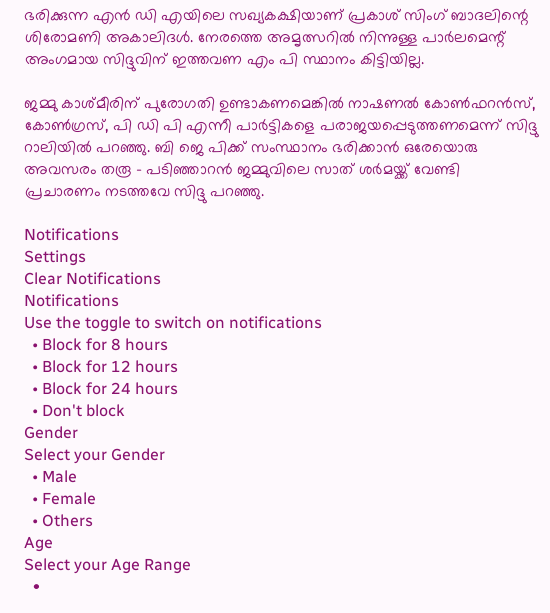ഭരിക്കുന്ന എന്‍ ഡി എയിലെ സഖ്യകക്ഷിയാണ് പ്രകാശ് സിംഗ് ബാദലിന്റെ ശിരോമണി അകാലിദള്‍. നേരത്തെ അമൃത്സറില്‍ നിന്നുള്ള പാര്‍ലമെന്റ് അംഗമായ സിദ്ദുവിന് ഇത്തവണ എം പി സ്ഥാനം കിട്ടിയില്ല.

ജമ്മു കാശ്മീരിന് പുരോഗതി ഉണ്ടാകണമെങ്കില്‍ നാഷണല്‍ കോണ്‍ഫറന്‍സ്, കോണ്‍ഗ്രസ്, പി ഡി പി എന്നീ പാര്‍ട്ടികളെ പരാജയപ്പെടുത്തണമെന്ന് സിദ്ദു റാലിയില്‍ പറഞ്ഞു. ബി ജെ പിക്ക് സംസ്ഥാനം ഭരിക്കാന്‍ ഒരേയൊരു അവസരം തരൂ - പടിഞ്ഞാറന്‍ ജമ്മുവിലെ സാത് ശര്‍മയ്ക്ക് വേണ്ടി പ്രചാരണം നടത്തവേ സിദ്ദു പറഞ്ഞു.

Notifications
Settings
Clear Notifications
Notifications
Use the toggle to switch on notifications
  • Block for 8 hours
  • Block for 12 hours
  • Block for 24 hours
  • Don't block
Gender
Select your Gender
  • Male
  • Female
  • Others
Age
Select your Age Range
  •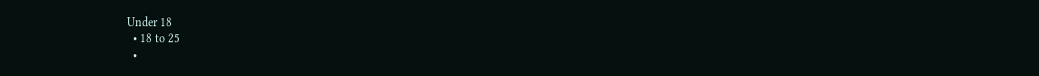Under 18
  • 18 to 25
  •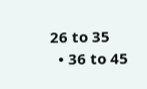26 to 35
  • 36 to 45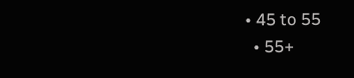• 45 to 55
  • 55+